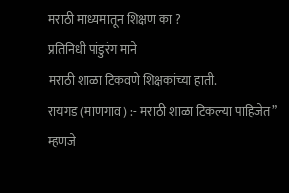मराठी माध्यमातून शिक्षण का ?
प्रतिनिधी पांडुरंग माने
मराठी शाळा टिकवणे शिक्षकांच्या हाती.
रायगड (माणगाव) :- मराठी शाळा टिकल्या पाहिजेत” म्हणजे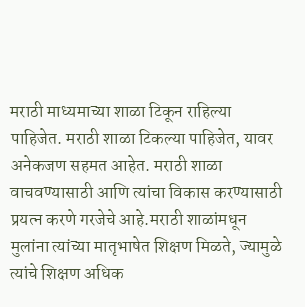मराठी माध्यमाच्या शाळा टिकून राहिल्या पाहिजेत. मराठी शाळा टिकल्या पाहिजेत, यावर अनेकजण सहमत आहेत. मराठी शाळा वाचवण्यासाठी आणि त्यांचा विकास करण्यासाठी प्रयत्न करणे गरजेचे आहे.मराठी शाळांमधून मुलांना त्यांच्या मातृभाषेत शिक्षण मिळते, ज्यामुळे त्यांचे शिक्षण अधिक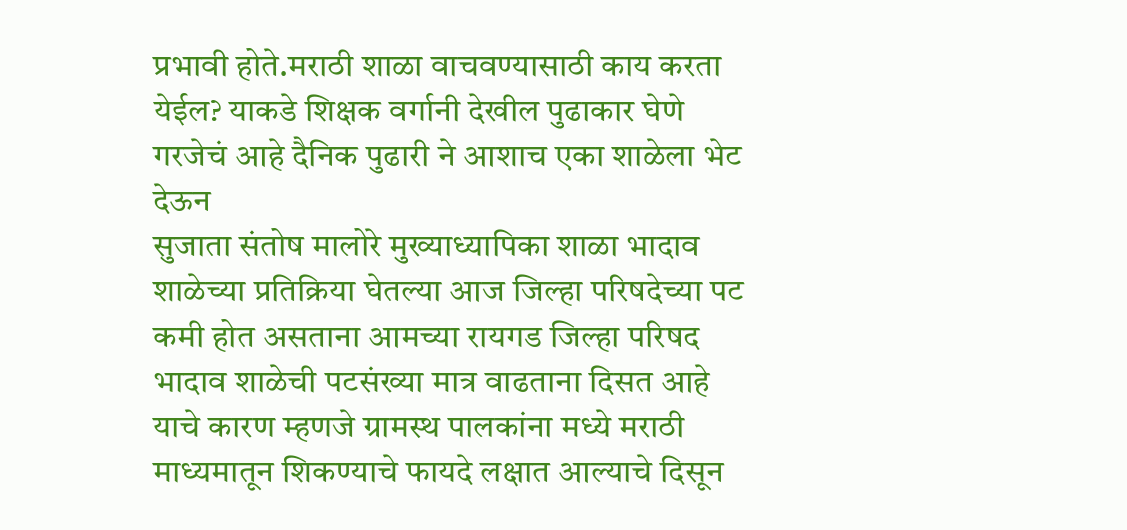प्रभावी होते.मराठी शाळा वाचवण्यासाठी काय करता येईल? याकडे शिक्षक वर्गानी देखील पुढाकार घेणे गरजेचं आहे दैनिक पुढारी ने आशाच एका शाळेला भेट देऊन
सुजाता संतोष मालोरे मुख्याध्यापिका शाळा भादाव शाळेच्या प्रतिक्रिया घेतल्या आज जिल्हा परिषदेच्या पट कमी होत असताना आमच्या रायगड जिल्हा परिषद भादाव शाळेची पटसंख्या मात्र वाढताना दिसत आहे याचे कारण म्हणजे ग्रामस्थ पालकांना मध्ये मराठी माध्यमातून शिकण्याचे फायदे लक्षात आल्याचे दिसून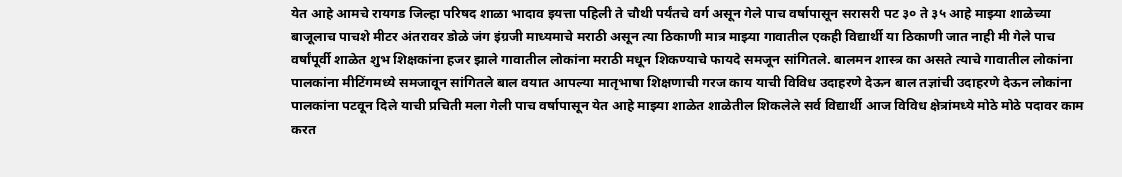येत आहे आमचे रायगड जिल्हा परिषद शाळा भादाव इयत्ता पहिली ते चौथी पर्यंतचे वर्ग असून गेले पाच वर्षापासून सरासरी पट ३० ते ३५ आहे माझ्या शाळेच्या बाजूलाच पाचशे मीटर अंतरावर डोळे जंग इंग्रजी माध्यमाचे मराठी असून त्या ठिकाणी मात्र माझ्या गावातील एकही विद्यार्थी या ठिकाणी जात नाही मी गेले पाच वर्षांपूर्वी शाळेत शुभ शिक्षकांना हजर झाले गावातील लोकांना मराठी मधून शिकण्याचे फायदे समजून सांगितले. बालमन शास्त्र का असते त्याचे गावातील लोकांना पालकांना मीटिंगमध्ये समजावून सांगितले बाल वयात आपल्या मातृभाषा शिक्षणाची गरज काय याची विविध उदाहरणे देऊन बाल तज्ञांची उदाहरणे देऊन लोकांना पालकांना पटवून दिले याची प्रचिती मला गेली पाच वर्षापासून येत आहे माझ्या शाळेत शाळेतील शिकलेले सर्व विद्यार्थी आज विविध क्षेत्रांमध्ये मोठे मोठे पदावर काम करत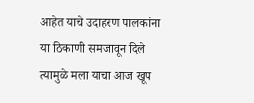आहेत याचे उदाहरण पालकांना या ठिकाणी समजावून दिले त्यामुळे मला याचा आज खूप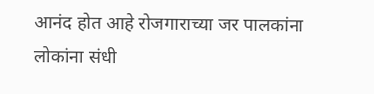आनंद होत आहे रोजगाराच्या जर पालकांना लोकांना संधी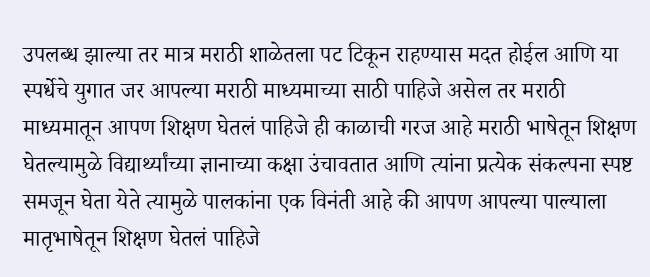उपलब्ध झाल्या तर मात्र मराठी शाळेतला पट टिकून राहण्यास मदत होईल आणि या स्पर्धेचे युगात जर आपल्या मराठी माध्यमाच्या साठी पाहिजे असेल तर मराठी माध्यमातून आपण शिक्षण घेतलं पाहिजे ही काळाची गरज आहे मराठी भाषेतून शिक्षण घेतल्यामुळे विद्यार्थ्यांच्या ज्ञानाच्या कक्षा उंचावतात आणि त्यांना प्रत्येक संकल्पना स्पष्ट समजून घेता येते त्यामुळे पालकांना एक विनंती आहे की आपण आपल्या पाल्याला मातृभाषेतून शिक्षण घेतलं पाहिजे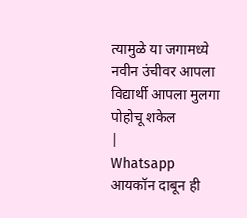त्यामुळे या जगामध्ये नवीन उंचीवर आपला विद्यार्थी आपला मुलगा पोहोचू शकेल
|
Whatsapp आयकॉन दाबून ही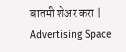बातमी शेअर करा |
Advertising Space